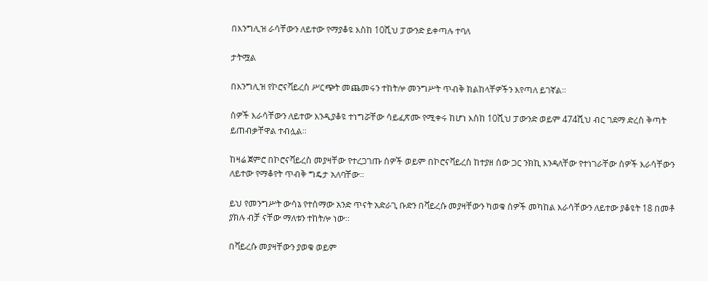በእንግሊዝ ራሳቸውን ለይተው የማያቆዩ እስከ 10ሺህ ፓውንድ ይቀጣሉ ተባለ

ታትሟል

በእንግሊዝ የኮሮናቫይረስ ሥርጭት መጨመሩን ተከትሎ መንግሥት ጥብቅ ክልከላቸዎችን እየጣለ ይገኛል።

ሰዎች እራሳቸውን ለይተው እንዲያቆዩ ተነግሯቸው ሳይፈጽሙ የሚቀሩ ከሆነ እስከ 10ሺህ ፓውንድ ወይም 474ሺህ ብር ገደማ ድረስ ቅጣት ይጠብቃቸዋል ተብሏል።

ከዛሬ ጀምሮ በኮሮናቫይረስ መያዛቸው የተረጋገጡ ሰዎች ወይም በኮሮናቫይረስ ከተያዘ ሰው ጋር ንክኪ እንዳለቸው የተነገራቸው ሰዎች እራሳቸውን ለይተው የማቆየት ጥብቅ ግዴታ አለባቸው።

ይህ የመንግሥት ውሳኔ የተሰማው አንድ ጥናት አድራጊ ቡድን በቫይረሱ መያዛቸውን ካወቁ ሰዎች መካከል እራሳቸውን ለይተው ያቆዩት 18 በመቶ ያክሉ ብቻ ናቸው ማለቱን ተከትሎ ነው።

በቫይረሱ መያዛቸውን ያወቁ ወይም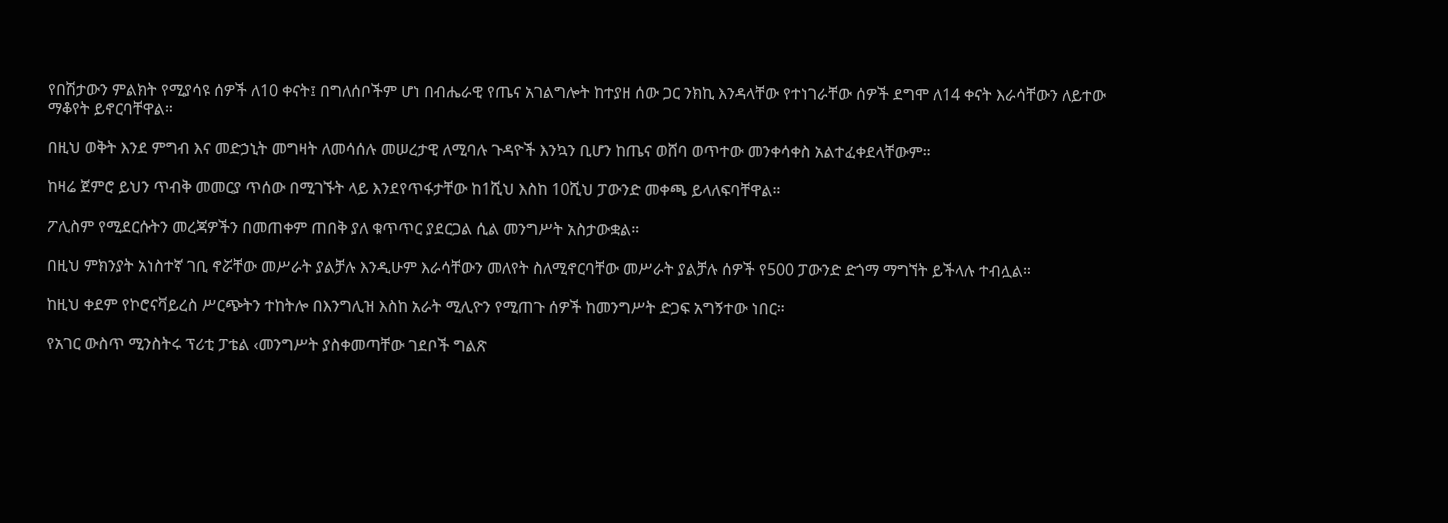የበሽታውን ምልክት የሚያሳዩ ሰዎች ለ10 ቀናት፤ በግለሰቦችም ሆነ በብሔራዊ የጤና አገልግሎት ከተያዘ ሰው ጋር ንክኪ እንዳላቸው የተነገራቸው ሰዎች ደግሞ ለ14 ቀናት እራሳቸውን ለይተው ማቆየት ይኖርባቸዋል።

በዚህ ወቅት እንደ ምግብ እና መድኃኒት መግዛት ለመሳሰሉ መሠረታዊ ለሚባሉ ጉዳዮች እንኳን ቢሆን ከጤና ወሸባ ወጥተው መንቀሳቀስ አልተፈቀደላቸውም።

ከዛሬ ጀምሮ ይህን ጥብቅ መመርያ ጥሰው በሚገኙት ላይ እንደየጥፋታቸው ከ1ሺህ እስከ 10ሺህ ፓውንድ መቀጫ ይላለፍባቸዋል።

ፖሊስም የሚደርሱትን መረጃዎችን በመጠቀም ጠበቅ ያለ ቁጥጥር ያደርጋል ሲል መንግሥት አስታውቋል።

በዚህ ምክንያት አነስተኛ ገቢ ኖሯቸው መሥራት ያልቻሉ እንዲሁም እራሳቸውን መለየት ስለሚኖርባቸው መሥራት ያልቻሉ ሰዎች የ500 ፓውንድ ድጎማ ማግኘት ይችላሉ ተብሏል።

ከዚህ ቀደም የኮሮናቫይረስ ሥርጭትን ተከትሎ በእንግሊዝ እስከ አራት ሚሊዮን የሚጠጉ ሰዎች ከመንግሥት ድጋፍ አግኝተው ነበር።

የአገር ውስጥ ሚንስትሩ ፕሪቲ ፓቴል ‹መንግሥት ያስቀመጣቸው ገደቦች ግልጽ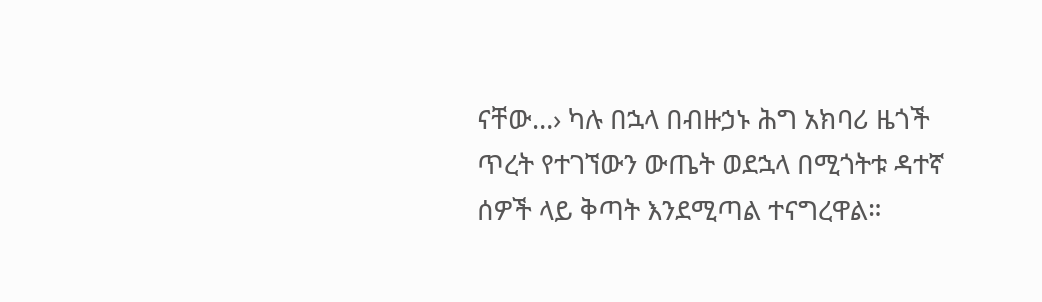ናቸው…› ካሉ በኋላ በብዙኃኑ ሕግ አክባሪ ዜጎች ጥረት የተገኘውን ውጤት ወደኋላ በሚጎትቱ ዳተኛ ሰዎች ላይ ቅጣት እንደሚጣል ተናግረዋል።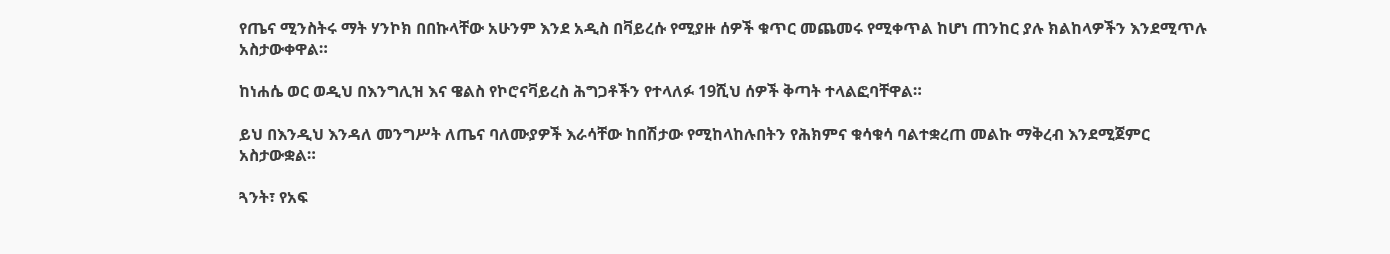የጤና ሚንስትሩ ማት ሃንኮክ በበኩላቸው አሁንም እንደ አዲስ በቫይረሱ የሚያዙ ሰዎች ቁጥር መጨመሩ የሚቀጥል ከሆነ ጠንከር ያሉ ክልከላዎችን እንደሚጥሉ አስታውቀዋል።

ከነሐሴ ወር ወዲህ በእንግሊዝ እና ዌልስ የኮሮናቫይረስ ሕግጋቶችን የተላለፉ 19ሺህ ሰዎች ቅጣት ተላልፎባቸዋል።

ይህ በእንዲህ እንዳለ መንግሥት ለጤና ባለሙያዎች እራሳቸው ከበሽታው የሚከላከሉበትን የሕክምና ቁሳቁሳ ባልተቋረጠ መልኩ ማቅረብ እንደሚጀምር አስታውቋል።

ጓንት፣ የአፍ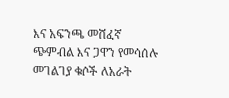እና አፍንጫ መሸፈኛ ጭምብል እና ጋዋን የመሳሰሉ መገልገያ ቁሶች ለአራት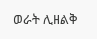ወራት ሊዘልቅ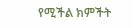የሚችል ክምችት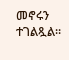መኖሩን ተገልጿል።